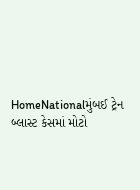HomeNationalમુંબઈ ટ્રેન બ્લાસ્ટ કેસમાં મોટો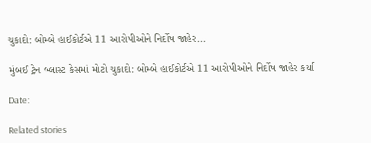ચુકાદો: બોમ્બે હાઈકોર્ટએ 11 આરોપીઓને નિર્દોષ જાહેર...

મુંબઈ ટ્રેન બ્લાસ્ટ કેસમાં મોટો ચુકાદો: બોમ્બે હાઈકોર્ટએ 11 આરોપીઓને નિર્દોષ જાહેર કર્યા

Date:

Related stories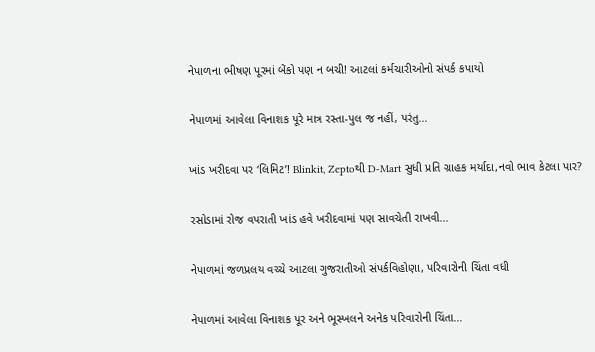નેપાળના ભીષણ પૂરમાં બેંકો પણ ન બચી! આટલાં કર્મચારીઓનો સંપર્ક કપાયો

નેપાળમાં આવેલા વિનાશક પૂરે માત્ર રસ્તા-પુલ જ નહીં, પરંતુ...

ખાંડ ખરીદવા પર ‘લિમિટ’! Blinkit, Zeptoથી D-Mart સુધી પ્રતિ ગ્રાહક મર્યાદા,નવો ભાવ કેટલા પાર?

રસોડામાં રોજ વપરાતી ખાંડ હવે ખરીદવામાં પણ સાવચેતી રાખવી...

નેપાળમાં જળપ્રલય વચ્ચે આટલા ગુજરાતીઓ સંપર્કવિહોણા, પરિવારોની ચિંતા વધી

નેપાળમાં આવેલા વિનાશક પૂર અને ભૂસ્ખલને અનેક પરિવારોની ચિંતા...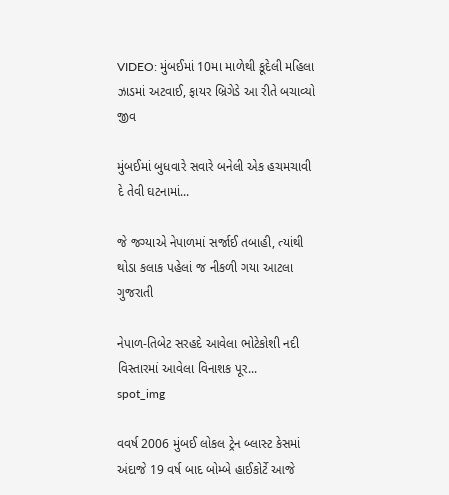VIDEO: મુંબઈમાં 10મા માળેથી કૂદેલી મહિલા ઝાડમાં અટવાઈ, ફાયર બ્રિગેડે આ રીતે બચાવ્યો જીવ

મુંબઈમાં બુધવારે સવારે બનેલી એક હચમચાવી દે તેવી ઘટનામાં...

જે જગ્યાએ નેપાળમાં સર્જાઈ તબાહી, ત્યાંથી થોડા કલાક પહેલાં જ નીકળી ગયા આટલા ગુજરાતી

નેપાળ-તિબેટ સરહદે આવેલા ભોટેકોશી નદી વિસ્તારમાં આવેલા વિનાશક પૂર...
spot_img

વવર્ષ 2006 મુંબઈ લોકલ ટ્રેન બ્લાસ્ટ કેસમાં અંદાજે 19 વર્ષ બાદ બોમ્બે હાઈકોર્ટે આજે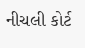નીચલી કોર્ટ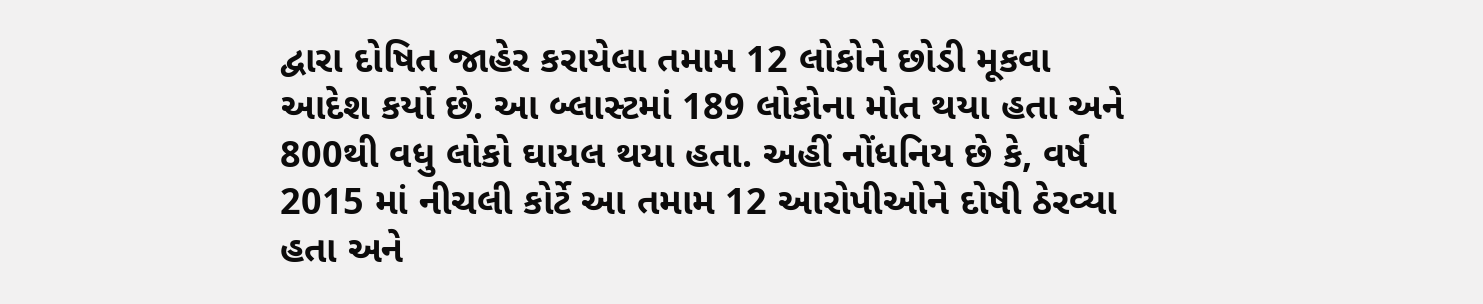દ્વારા દોષિત જાહેર કરાયેલા તમામ 12 લોકોને છોડી મૂકવા આદેશ કર્યો છે. આ બ્લાસ્ટમાં 189 લોકોના મોત થયા હતા અને 800થી વધુ લોકો ઘાયલ થયા હતા. અહીં નોંધનિય છે કે, વર્ષ 2015 માં નીચલી કોર્ટે આ તમામ 12 આરોપીઓને દોષી ઠેરવ્યા હતા અને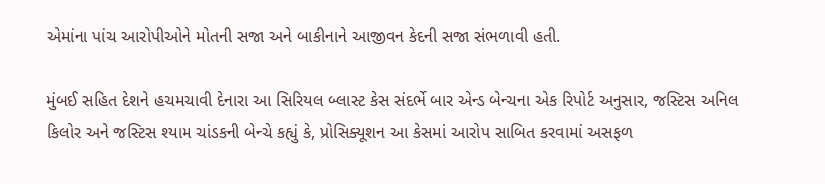એમાંના પાંચ આરોપીઓને મોતની સજા અને બાકીનાને આજીવન કેદની સજા સંભળાવી હતી.

મુંબઈ સહિત દેશને હચમચાવી દેનારા આ સિરિયલ બ્લાસ્ટ કેસ સંદર્ભે બાર એન્ડ બેન્ચના એક રિપોર્ટ અનુસાર, જસ્ટિસ અનિલ કિલોર અને જસ્ટિસ શ્યામ ચાંડકની બેન્ચે કહ્યું કે, પ્રોસિક્યૂશન આ કેસમાં આરોપ સાબિત કરવામાં અસફળ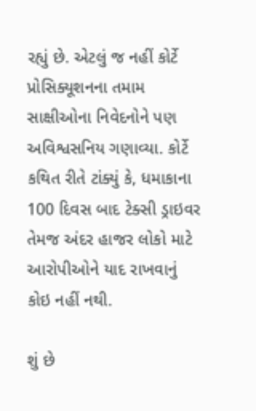રહ્યું છે. એટલું જ નહીં કોર્ટે પ્રોસિક્યૂશનના તમામ સાક્ષીઓના નિવેદનોને પણ અવિશ્વસનિય ગણાવ્યા. કોર્ટે કથિત રીતે ટાંક્યું કે, ધમાકાના 100 દિવસ બાદ ટેક્સી ડ્રાઇવર તેમજ અંદર હાજર લોકો માટે આરોપીઓને યાદ રાખવાનું કોઇ નહીં નથી.

શું છે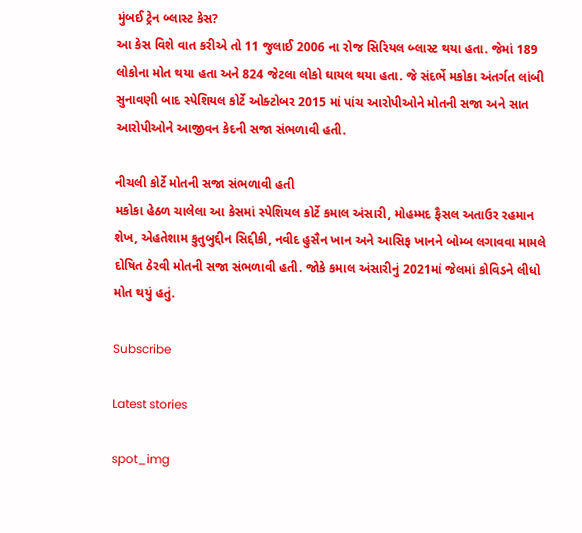મુંબઈ ટ્રેન બ્લાસ્ટ કેસ?
આ કેસ વિશે વાત કરીએ તો 11 જુલાઈ 2006 ના રોજ સિરિયલ બ્લાસ્ટ થયા હતા. જેમાં 189 લોકોના મોત થયા હતા અને 824 જેટલા લોકો ઘાયલ થયા હતા. જે સંદર્ભે મકોકા અંતર્ગત લાંબી સુનાવણી બાદ સ્પેશિયલ કોર્ટે ઓક્ટોબર 2015 માં પાંચ આરોપીઓને મોતની સજા અને સાત આરોપીઓને આજીવન કેદની સજા સંભળાવી હતી.

નીચલી કોર્ટે મોતની સજા સંભળાવી હતી
મકોકા હેઠળ ચાલેલા આ કેસમાં સ્પેશિયલ કોર્ટે કમાલ અંસારી, મોહમ્મદ ફૈસલ અતાઉર રહમાન શેખ, એહતેશામ કુતુબુદ્દીન સિદ્દીકી, નવીદ હુસૈન ખાન અને આસિફ ખાનને બોમ્બ લગાવવા મામલે દોષિત ઠેરવી મોતની સજા સંભળાવી હતી. જોકે કમાલ અંસારીનું 2021માં જેલમાં કોવિડને લીધો મોત થયું હતું.

Subscribe

Latest stories

spot_img